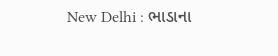New Delhi : ભાડાના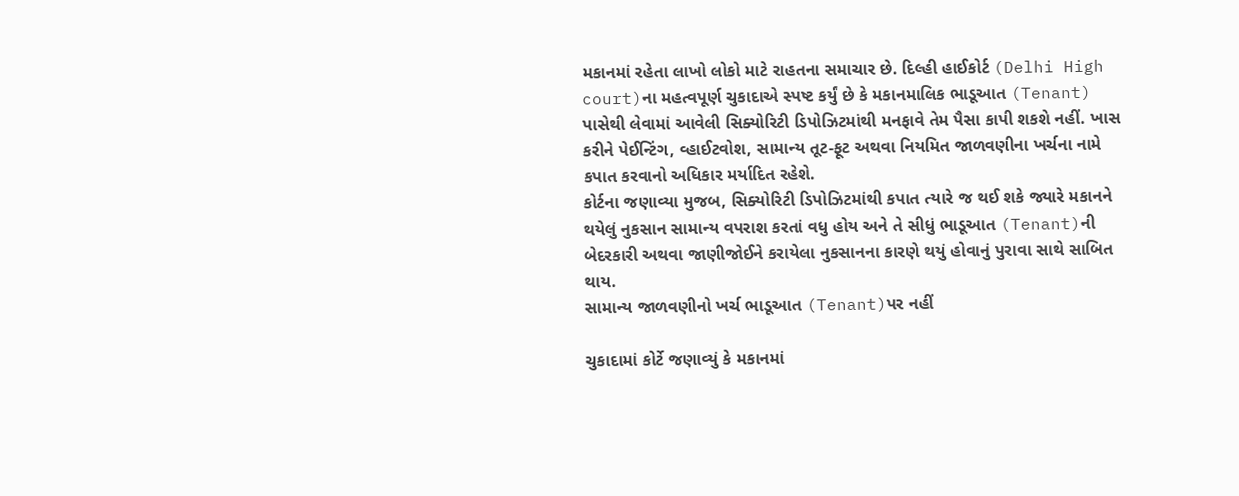મકાનમાં રહેતા લાખો લોકો માટે રાહતના સમાચાર છે. દિલ્હી હાઈકોર્ટ (Delhi High court)ના મહત્વપૂર્ણ ચુકાદાએ સ્પષ્ટ કર્યું છે કે મકાનમાલિક ભાડૂઆત (Tenant) પાસેથી લેવામાં આવેલી સિક્યોરિટી ડિપોઝિટમાંથી મનફાવે તેમ પૈસા કાપી શકશે નહીં. ખાસ કરીને પેઈન્ટિંગ, વ્હાઈટવોશ, સામાન્ય તૂટ-ફૂટ અથવા નિયમિત જાળવણીના ખર્ચના નામે કપાત કરવાનો અધિકાર મર્યાદિત રહેશે.
કોર્ટના જણાવ્યા મુજબ, સિક્યોરિટી ડિપોઝિટમાંથી કપાત ત્યારે જ થઈ શકે જ્યારે મકાનને થયેલું નુકસાન સામાન્ય વપરાશ કરતાં વધુ હોય અને તે સીધું ભાડૂઆત (Tenant)ની બેદરકારી અથવા જાણીજોઈને કરાયેલા નુકસાનના કારણે થયું હોવાનું પુરાવા સાથે સાબિત થાય.
સામાન્ય જાળવણીનો ખર્ચ ભાડૂઆત (Tenant)પર નહીં

ચુકાદામાં કોર્ટે જણાવ્યું કે મકાનમાં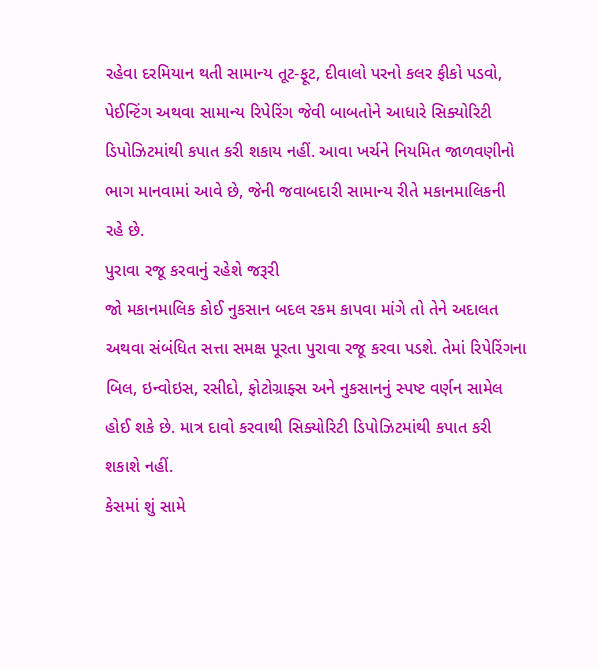રહેવા દરમિયાન થતી સામાન્ય તૂટ-ફૂટ, દીવાલો પરનો કલર ફીકો પડવો, પેઈન્ટિંગ અથવા સામાન્ય રિપેરિંગ જેવી બાબતોને આધારે સિક્યોરિટી ડિપોઝિટમાંથી કપાત કરી શકાય નહીં. આવા ખર્ચને નિયમિત જાળવણીનો ભાગ માનવામાં આવે છે, જેની જવાબદારી સામાન્ય રીતે મકાનમાલિકની રહે છે.
પુરાવા રજૂ કરવાનું રહેશે જરૂરી
જો મકાનમાલિક કોઈ નુકસાન બદલ રકમ કાપવા માંગે તો તેને અદાલત અથવા સંબંધિત સત્તા સમક્ષ પૂરતા પુરાવા રજૂ કરવા પડશે. તેમાં રિપેરિંગના બિલ, ઇન્વોઇસ, રસીદો, ફોટોગ્રાફ્સ અને નુકસાનનું સ્પષ્ટ વર્ણન સામેલ હોઈ શકે છે. માત્ર દાવો કરવાથી સિક્યોરિટી ડિપોઝિટમાંથી કપાત કરી શકાશે નહીં.
કેસમાં શું સામે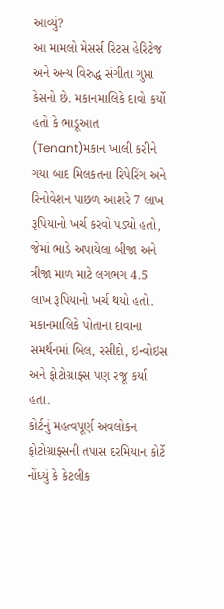આવ્યું?
આ મામલો મેસર્સ રિટસ હેરિટેજ અને અન્ય વિરુદ્ધ સંગીતા ગુપ્તા કેસનો છે. મકાનમાલિકે દાવો કર્યો હતો કે ભાડૂઆત (Tenant)મકાન ખાલી કરીને ગયા બાદ મિલકતના રિપેરિંગ અને રિનોવેશન પાછળ આશરે 7 લાખ રૂપિયાનો ખર્ચ કરવો પડ્યો હતો, જેમાં ભાડે અપાયેલા બીજા અને ત્રીજા માળ માટે લગભગ 4.5 લાખ રૂપિયાનો ખર્ચ થયો હતો.
મકાનમાલિકે પોતાના દાવાના સમર્થનમાં બિલ, રસીદો, ઇન્વોઇસ અને ફોટોગ્રાફ્સ પણ રજૂ કર્યા હતા.
કોર્ટનું મહત્વપૂર્ણ અવલોકન
ફોટોગ્રાફ્સની તપાસ દરમિયાન કોર્ટે નોંધ્યું કે કેટલીક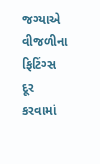જગ્યાએ વીજળીના ફિટિંગ્સ દૂર કરવામાં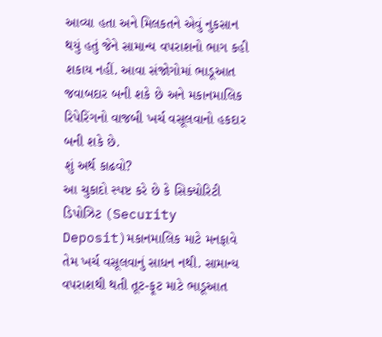આવ્યા હતા અને મિલકતને એવું નુકસાન થયું હતું જેને સામાન્ય વપરાશનો ભાગ કહી શકાય નહીં. આવા સંજોગોમાં ભાડૂઆત જવાબદાર બની શકે છે અને મકાનમાલિક રિપેરિંગનો વાજબી ખર્ચ વસૂલવાનો હકદાર બની શકે છે.
શું અર્થ કાઢવો?
આ ચુકાદો સ્પષ્ટ કરે છે કે સિક્યોરિટી ડિપોઝિટ (Security Deposit)મકાનમાલિક માટે મનફાવે તેમ ખર્ચ વસૂલવાનું સાધન નથી. સામાન્ય વપરાશથી થતી તૂટ-ફૂટ માટે ભાડૂઆત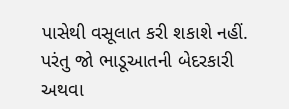પાસેથી વસૂલાત કરી શકાશે નહીં. પરંતુ જો ભાડૂઆતની બેદરકારી અથવા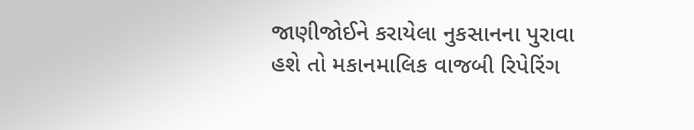જાણીજોઈને કરાયેલા નુકસાનના પુરાવા હશે તો મકાનમાલિક વાજબી રિપેરિંગ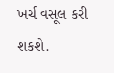ખર્ચ વસૂલ કરી શકશે.